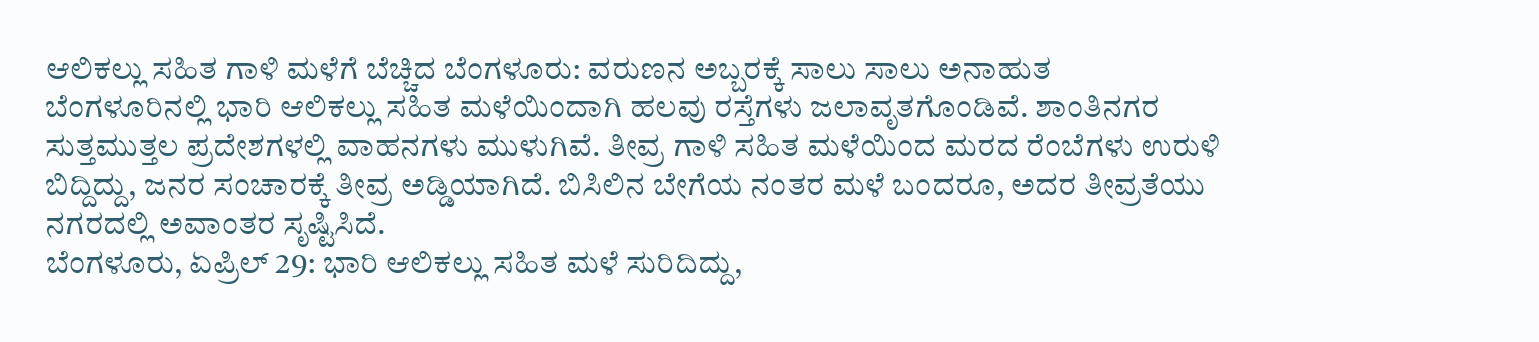ಆಲಿಕಲ್ಲು ಸಹಿತ ಗಾಳಿ ಮಳೆಗೆ ಬೆಚ್ಚಿದ ಬೆಂಗಳೂರು: ವರುಣನ ಅಬ್ಬರಕ್ಕೆ ಸಾಲು ಸಾಲು ಅನಾಹುತ
ಬೆಂಗಳೂರಿನಲ್ಲಿ ಭಾರಿ ಆಲಿಕಲ್ಲು ಸಹಿತ ಮಳೆಯಿಂದಾಗಿ ಹಲವು ರಸ್ತೆಗಳು ಜಲಾವೃತಗೊಂಡಿವೆ. ಶಾಂತಿನಗರ ಸುತ್ತಮುತ್ತಲ ಪ್ರದೇಶಗಳಲ್ಲಿ ವಾಹನಗಳು ಮುಳುಗಿವೆ. ತೀವ್ರ ಗಾಳಿ ಸಹಿತ ಮಳೆಯಿಂದ ಮರದ ರೆಂಬೆಗಳು ಉರುಳಿ ಬಿದ್ದಿದ್ದು, ಜನರ ಸಂಚಾರಕ್ಕೆ ತೀವ್ರ ಅಡ್ಡಿಯಾಗಿದೆ. ಬಿಸಿಲಿನ ಬೇಗೆಯ ನಂತರ ಮಳೆ ಬಂದರೂ, ಅದರ ತೀವ್ರತೆಯು ನಗರದಲ್ಲಿ ಅವಾಂತರ ಸೃಷ್ಟಿಸಿದೆ.
ಬೆಂಗಳೂರು, ಏಪ್ರಿಲ್ 29: ಭಾರಿ ಆಲಿಕಲ್ಲು ಸಹಿತ ಮಳೆ ಸುರಿದಿದ್ದು,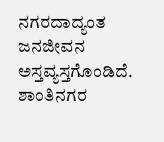ನಗರದಾದ್ಯಂತ ಜನಜೀವನ ಅಸ್ತವ್ಯಸ್ತಗೊಂಡಿದೆ. ಶಾಂತಿನಗರ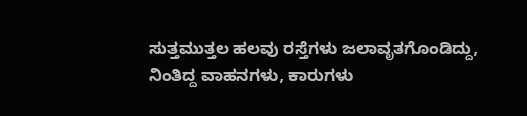ಸುತ್ತಮುತ್ತಲ ಹಲವು ರಸ್ತೆಗಳು ಜಲಾವೃತಗೊಂಡಿದ್ದು, ನಿಂತಿದ್ದ ವಾಹನಗಳು, ಕಾರುಗಳು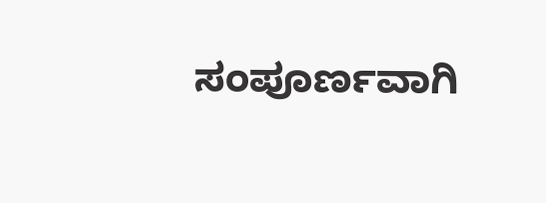ಸಂಪೂರ್ಣವಾಗಿ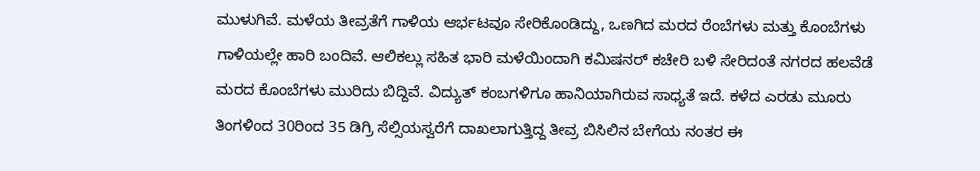ಮುಳುಗಿವೆ. ಮಳೆಯ ತೀವ್ರತೆಗೆ ಗಾಳಿಯ ಆರ್ಭಟವೂ ಸೇರಿಕೊಂಡಿದ್ದು, ಒಣಗಿದ ಮರದ ರೆಂಬೆಗಳು ಮತ್ತು ಕೊಂಬೆಗಳು ಗಾಳಿಯಲ್ಲೇ ಹಾರಿ ಬಂದಿವೆ. ಆಲಿಕಲ್ಲು ಸಹಿತ ಭಾರಿ ಮಳೆಯಿಂದಾಗಿ ಕಮಿಷನರ್ ಕಚೇರಿ ಬಳಿ ಸೇರಿದಂತೆ ನಗರದ ಹಲವೆಡೆ ಮರದ ಕೊಂಬೆಗಳು ಮುರಿದು ಬಿದ್ದಿವೆ. ವಿದ್ಯುತ್ ಕಂಬಗಳಿಗೂ ಹಾನಿಯಾಗಿರುವ ಸಾಧ್ಯತೆ ಇದೆ. ಕಳೆದ ಎರಡು ಮೂರು ತಿಂಗಳಿಂದ 30ರಿಂದ 35 ಡಿಗ್ರಿ ಸೆಲ್ಸಿಯಸ್ವರೆಗೆ ದಾಖಲಾಗುತ್ತಿದ್ದ ತೀವ್ರ ಬಿಸಿಲಿನ ಬೇಗೆಯ ನಂತರ ಈ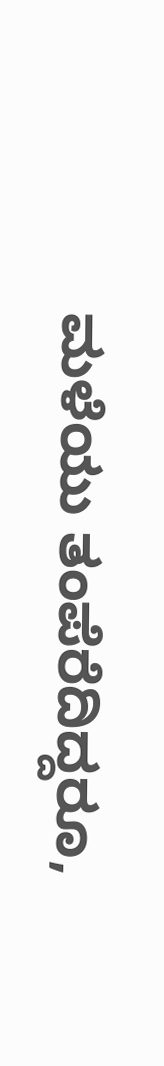ಮಳೆಯು ತಂಪೆರೆದಿದ್ದರೂ,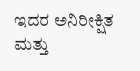ಇದರ ಅನಿರೀಕ್ಷಿತ ಮತ್ತು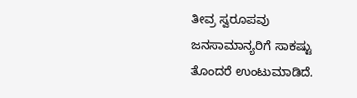ತೀವ್ರ ಸ್ವರೂಪವು ಜನಸಾಮಾನ್ಯರಿಗೆ ಸಾಕಷ್ಟು ತೊಂದರೆ ಉಂಟುಮಾಡಿದೆ.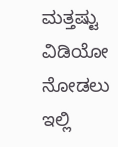ಮತ್ತಷ್ಟು ವಿಡಿಯೋ ನೋಡಲು ಇಲ್ಲಿ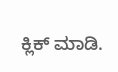ಕ್ಲಿಕ್ ಮಾಡಿ.